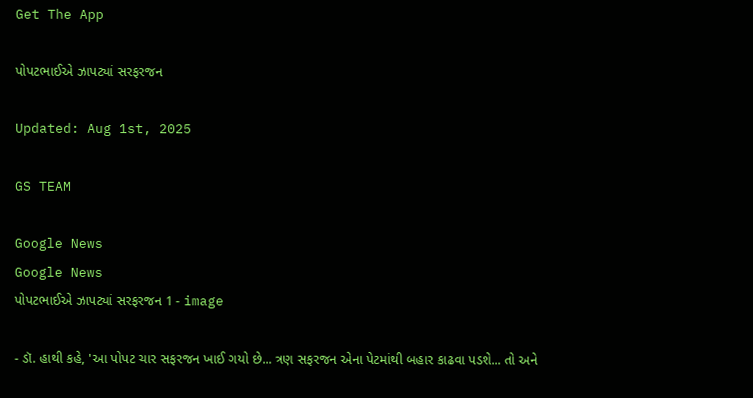Get The App

પોપટભાઈએ ઝાપટ્યાં સરફરજન

Updated: Aug 1st, 2025

GS TEAM

Google News
Google News
પોપટભાઈએ ઝાપટ્યાં સરફરજન 1 - image

- ડૉ. હાથી કહે, 'આ પોપટ ચાર સફરજન ખાઈ ગયો છે... ત્રણ સફરજન એના પેટમાંથી બહાર કાઢવા પડશે... તો અને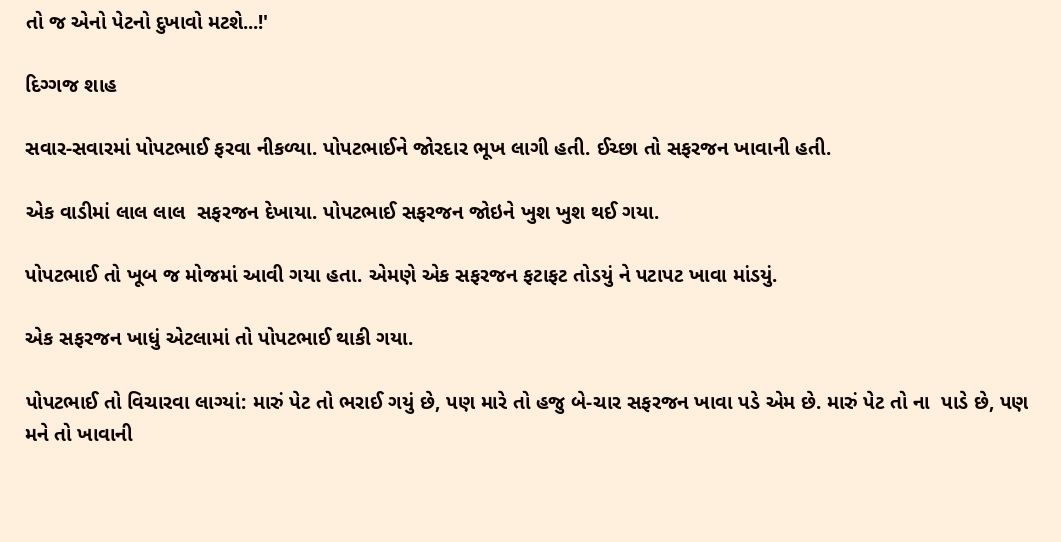તો જ એનો પેટનો દુખાવો મટશે...!'

દિગ્ગજ શાહ

સવાર-સવારમાં પોપટભાઈ ફરવા નીકળ્યા. પોપટભાઈને જોરદાર ભૂખ લાગી હતી. ઈચ્છા તો સફરજન ખાવાની હતી.

એક વાડીમાં લાલ લાલ  સફરજન દેખાયા. પોપટભાઈ સફરજન જોઇને ખુશ ખુશ થઈ ગયા.

પોપટભાઈ તો ખૂબ જ મોજમાં આવી ગયા હતા. એમણે એક સફરજન ફટાફટ તોડયું ને પટાપટ ખાવા માંડયું.

એક સફરજન ખાધું એટલામાં તો પોપટભાઈ થાકી ગયા.

પોપટભાઈ તો વિચારવા લાગ્યાં: મારું પેટ તો ભરાઈ ગયું છે, પણ મારે તો હજુ બે-ચાર સફરજન ખાવા પડે એમ છે. મારું પેટ તો ના  પાડે છે, પણ મને તો ખાવાની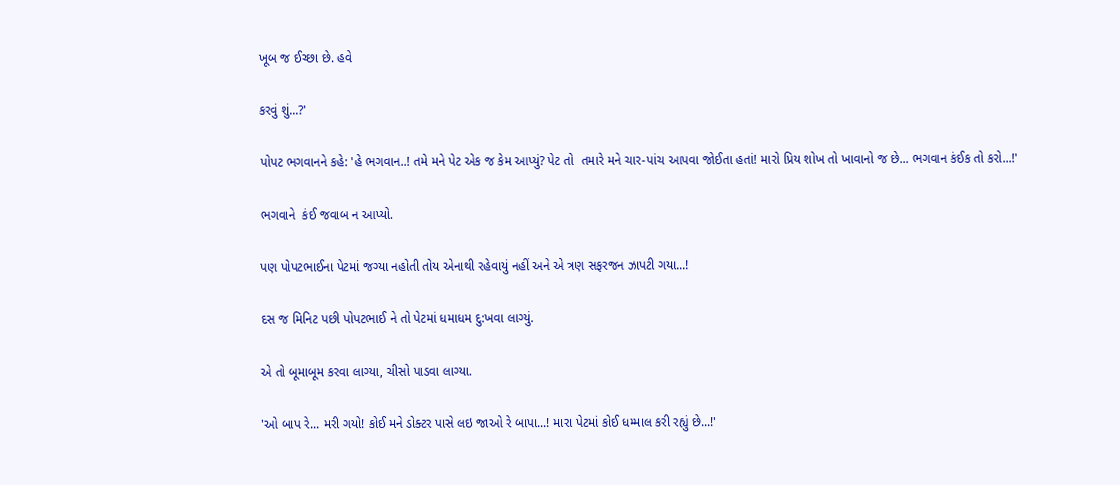ખૂબ જ ઈચ્છા છે. હવે

કરવું શું...?'

પોપટ ભગવાનને કહે: 'હે ભગવાન..! તમે મને પેટ એક જ કેમ આપ્યું? પેટ તો  તમારે મને ચાર-પાંચ આપવા જોઈતા હતાં! મારો પ્રિય શોખ તો ખાવાનો જ છે... ભગવાન કંઈક તો કરો...!'

ભગવાને  કંઈ જવાબ ન આપ્યો.

પણ પોપટભાઈના પેટમાં જગ્યા નહોતી તોય એનાથી રહેવાયું નહીં અને એ ત્રણ સફરજન ઝાપટી ગયા...!

દસ જ મિનિટ પછી પોપટભાઈ ને તો પેટમાં ધમાધમ દુ:ખવા લાગ્યું.

એ તો બૂમાબૂમ કરવા લાગ્યા, ચીસો પાડવા લાગ્યા.

'ઓ બાપ રે... મરી ગયો! કોઈ મને ડોક્ટર પાસે લઇ જાઓ રે બાપા...! મારા પેટમાં કોઈ ધમ્માલ કરી રહ્યું છે...!'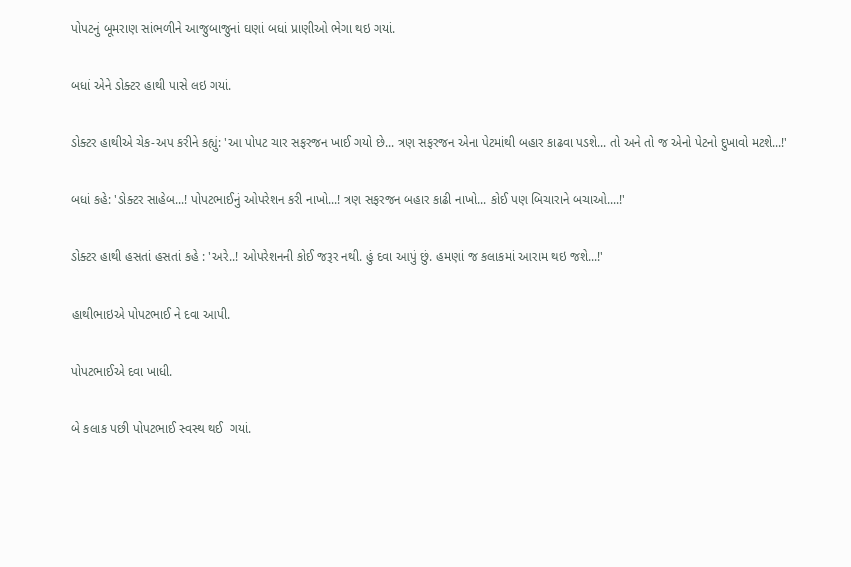પોપટનું બૂમરાણ સાંભળીને આજુબાજુનાં ઘણાં બધાં પ્રાણીઓ ભેગા થઇ ગયાં.

બધાં એને ડોક્ટર હાથી પાસે લઇ ગયાં.

ડોક્ટર હાથીએ ચેક-અપ કરીને કહ્યું: 'આ પોપટ ચાર સફરજન ખાઈ ગયો છે... ત્રણ સફરજન એના પેટમાંથી બહાર કાઢવા પડશે... તો અને તો જ એનો પેટનો દુખાવો મટશે...!'

બધાં કહે: 'ડોક્ટર સાહેબ...! પોપટભાઈનું ઓપરેશન કરી નાખો...! ત્રણ સફરજન બહાર કાઢી નાખો... કોઈ પણ બિચારાને બચાઓ....!'

ડોક્ટર હાથી હસતાં હસતાં કહે : 'અરે..! ઓપરેશનની કોઈ જરૂર નથી. હું દવા આપું છું. હમણાં જ કલાકમાં આરામ થઇ જશે...!'

હાથીભાઇએ પોપટભાઈ ને દવા આપી.

પોપટભાઈએ દવા ખાધી.

બે કલાક પછી પોપટભાઈ સ્વસ્થ થઈ  ગયાં.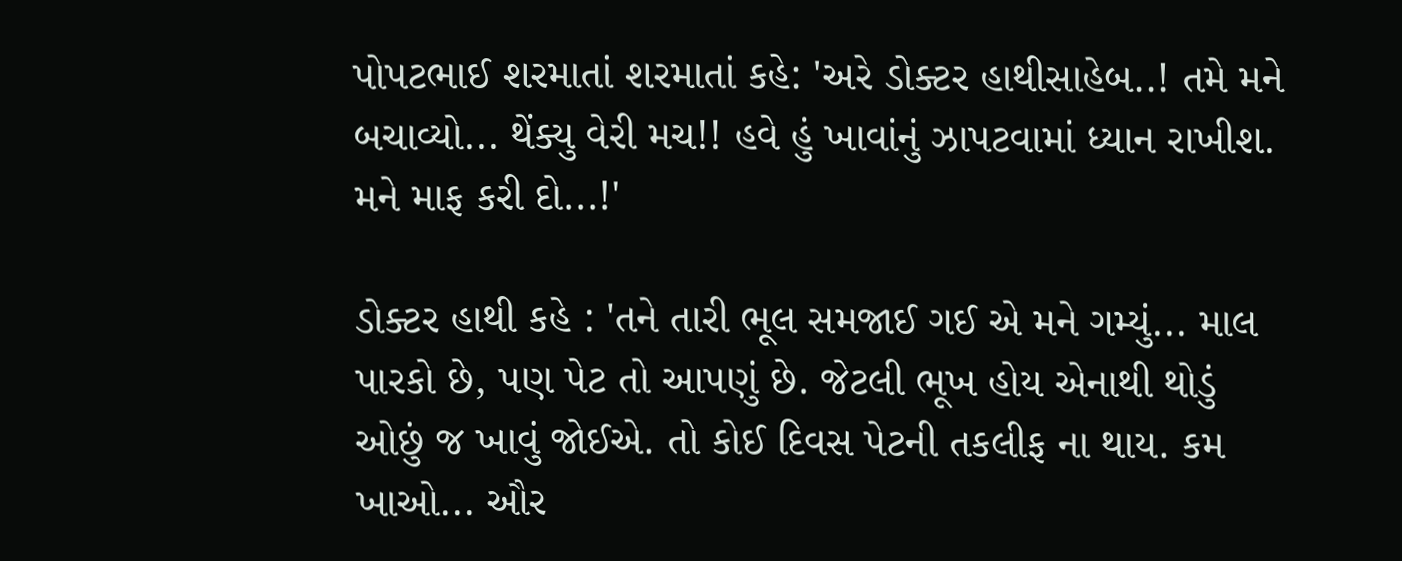પોપટભાઈ શરમાતાં શરમાતાં કહે: 'અરે ડોક્ટર હાથીસાહેબ..! તમે મને બચાવ્યો... થેંક્યુ વેરી મચ!! હવે હું ખાવાંનું ઝાપટવામાં ધ્યાન રાખીશ. મને માફ કરી દો...!'

ડોક્ટર હાથી કહે : 'તને તારી ભૂલ સમજાઈ ગઈ એ મને ગમ્યું... માલ પારકો છે, પણ પેટ તો આપણું છે. જેટલી ભૂખ હોય એનાથી થોડું ઓછું જ ખાવું જોઈએ. તો કોઈ દિવસ પેટની તકલીફ ના થાય. કમ ખાઓ... ઔર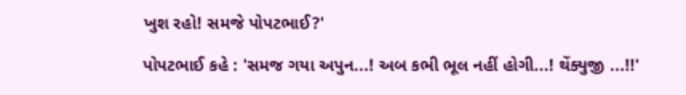ખુશ રહો! સમજે પોપટભાઈ?'

પોપટભાઈ કહે : 'સમજ ગયા અપુન...! અબ કભી ભૂલ નહીં હોગી...! થેંક્યુજી ...!!'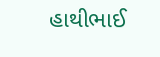હાથીભાઈ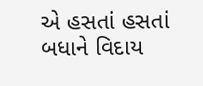એ હસતાં હસતાં બધાને વિદાય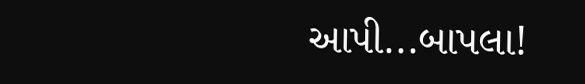આપી...બાપલા!